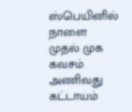ஸ்பெயினில் நாளை முதல் முக கவசம் அணிவது கட்டாயம்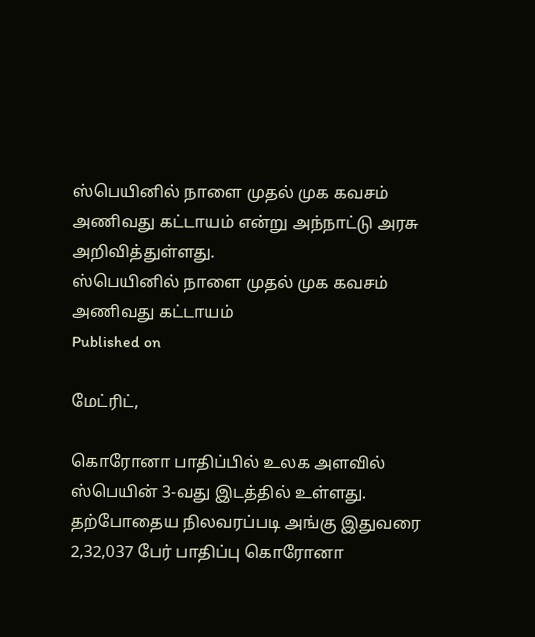ஸ்பெயினில் நாளை முதல் முக கவசம் அணிவது கட்டாயம் என்று அந்நாட்டு அரசு அறிவித்துள்ளது.
ஸ்பெயினில் நாளை முதல் முக கவசம் அணிவது கட்டாயம்
Published on

மேட்ரிட்,

கொரோனா பாதிப்பில் உலக அளவில் ஸ்பெயின் 3-வது இடத்தில் உள்ளது. தற்போதைய நிலவரப்படி அங்கு இதுவரை 2,32,037 பேர் பாதிப்பு கொரோனா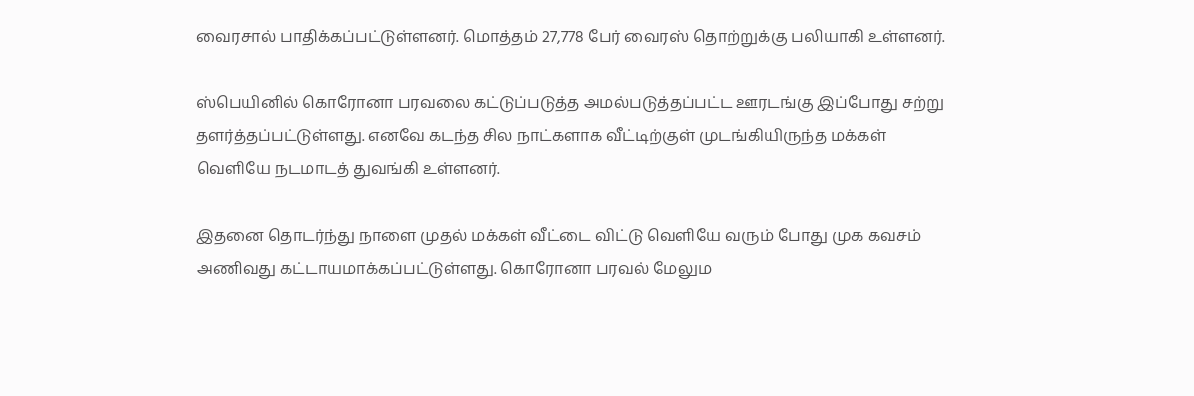வைரசால் பாதிக்கப்பட்டுள்ளனர். மொத்தம் 27,778 பேர் வைரஸ் தொற்றுக்கு பலியாகி உள்ளனர்.

ஸ்பெயினில் கொரோனா பரவலை கட்டுப்படுத்த அமல்படுத்தப்பட்ட ஊரடங்கு இப்போது சற்று தளர்த்தப்பட்டுள்ளது. எனவே கடந்த சில நாட்களாக வீட்டிற்குள் முடங்கியிருந்த மக்கள் வெளியே நடமாடத் துவங்கி உள்ளனர்.

இதனை தொடர்ந்து நாளை முதல் மக்கள் வீட்டை விட்டு வெளியே வரும் போது முக கவசம் அணிவது கட்டாயமாக்கப்பட்டுள்ளது. கொரோனா பரவல் மேலும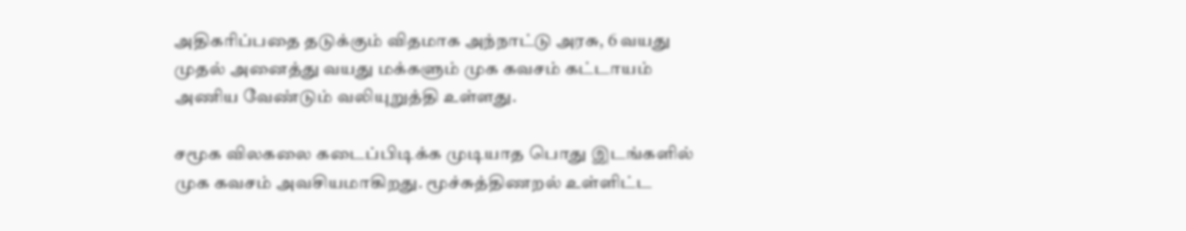அதிகரிப்பதை தடுக்கும் விதமாக அந்நாட்டு அரசு, 6 வயது முதல் அனைத்து வயது மக்களும் முக கவசம் கட்டாயம் அணிய வேண்டும் வலியுறுத்தி உள்ளது.

சமூக விலகலை கடைப்பிடிக்க முடியாத பொது இடங்களில் முக கவசம் அவசியமாகிறது. மூச்சுத்திணறல் உள்ளிட்ட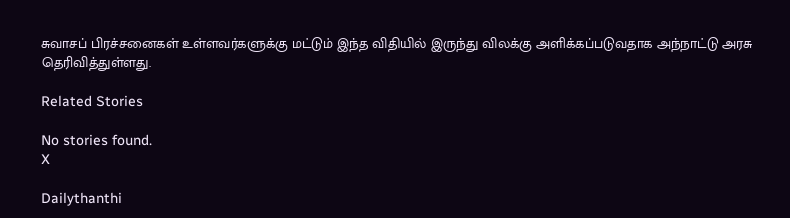சுவாசப் பிரச்சனைகள் உள்ளவர்களுக்கு மட்டும் இந்த விதியில் இருந்து விலக்கு அளிக்கப்படுவதாக அந்நாட்டு அரசு தெரிவித்துள்ளது.

Related Stories

No stories found.
X

Dailythanthi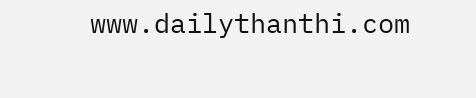www.dailythanthi.com